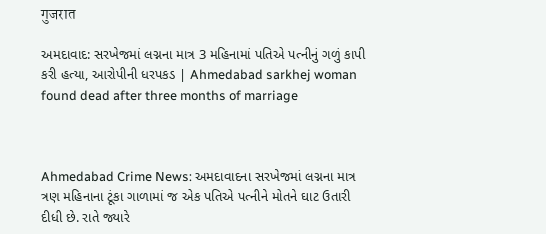गुजरात

અમદાવાદ: સરખેજમાં લગ્નના માત્ર 3 મહિનામાં પતિએ પત્નીનું ગળું કાપી કરી હત્યા, આરોપીની ધરપકડ | Ahmedabad sarkhej woman found dead after three months of marriage



Ahmedabad Crime News: અમદાવાદના સરખેજમાં લગ્નના માત્ર ત્રણ મહિનાના ટૂંકા ગાળામાં જ એક પતિએ પત્નીને મોતને ઘાટ ઉતારી દીધી છે. રાતે જ્યારે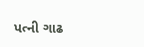પત્ની ગાઢ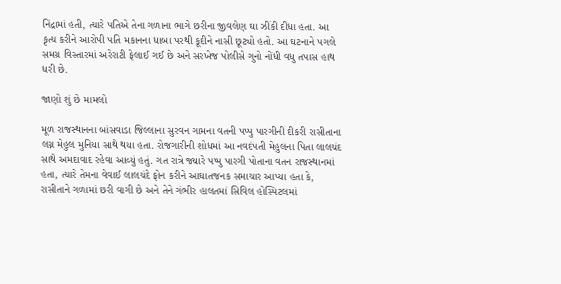નિંદ્રામાં હતી, ત્યારે પતિએ તેના ગળાના ભાગે છરીના જીવલેણ ઘા ઝીંકી દીધા હતા. આ કૃત્ય કરીને આરોપી પતિ મકાનના ધાબા પરથી કૂદીને નાસી છૂટ્યો હતો. આ ઘટનાને પગલે સમગ્ર વિસ્તારમાં અરેરાટી ફેલાઈ ગઈ છે અને સરખેજ પોલીસે ગુનો નોંધી વધુ તપાસ હાથ ધરી છે.

જાણો શું છે મામલો

મૂળ રાજસ્થાનના બાંસવાડા જિલ્લાના સુરવન ગામના વતની પપ્પુ પારગીની દીકરી રાસીતાના લગ્ન મેહુલ મુનિયા સાથે થયા હતા. રોજગારીની શોધમાં આ નવદંપતી મેહુલના પિતા લાલચંદ સાથે અમદાવાદ રહેવા આવ્યું હતું. ગત રાત્રે જ્યારે પપ્પુ પારગી પોતાના વતન રાજસ્થાનમાં હતા, ત્યારે તેમના વેવાઈ લાલચંદે ફોન કરીને આઘાતજનક સમાચાર આપ્યા હતા કે, રાસીતાને ગળામાં છરી વાગી છે અને તેને ગંભીર હાલતમાં સિવિલ હોસ્પિટલમાં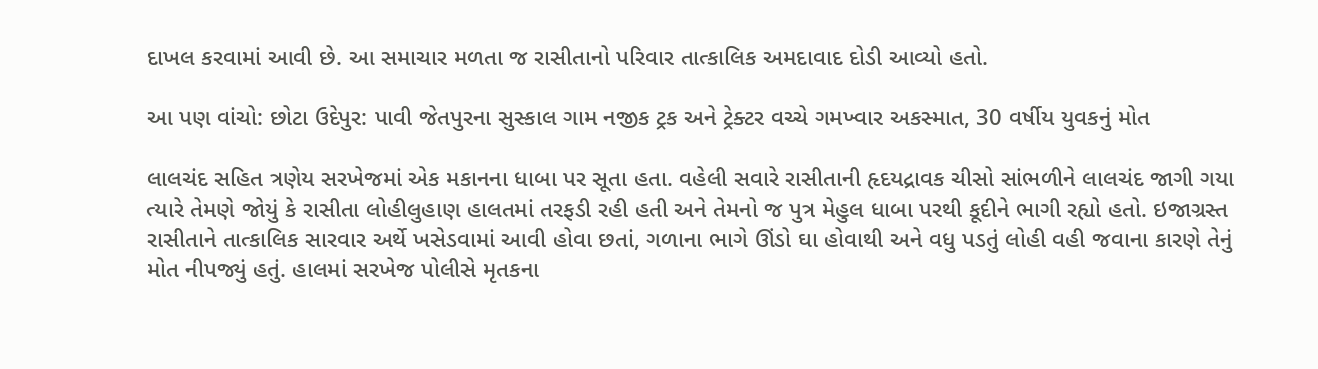દાખલ કરવામાં આવી છે. આ સમાચાર મળતા જ રાસીતાનો પરિવાર તાત્કાલિક અમદાવાદ દોડી આવ્યો હતો.

આ પણ વાંચો: છોટા ઉદેપુર: પાવી જેતપુરના સુસ્કાલ ગામ નજીક ટ્રક અને ટ્રેક્ટર વચ્ચે ગમખ્વાર અકસ્માત, 30 વર્ષીય યુવકનું મોત

લાલચંદ સહિત ત્રણેય સરખેજમાં એક મકાનના ધાબા પર સૂતા હતા. વહેલી સવારે રાસીતાની હૃદયદ્રાવક ચીસો સાંભળીને લાલચંદ જાગી ગયા ત્યારે તેમણે જોયું કે રાસીતા લોહીલુહાણ હાલતમાં તરફડી રહી હતી અને તેમનો જ પુત્ર મેહુલ ધાબા પરથી કૂદીને ભાગી રહ્યો હતો. ઇજાગ્રસ્ત રાસીતાને તાત્કાલિક સારવાર અર્થે ખસેડવામાં આવી હોવા છતાં, ગળાના ભાગે ઊંડો ઘા હોવાથી અને વધુ પડતું લોહી વહી જવાના કારણે તેનું મોત નીપજ્યું હતું. હાલમાં સરખેજ પોલીસે મૃતકના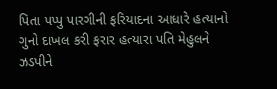પિતા પપ્પુ પારગીની ફરિયાદના આધારે હત્યાનો ગુનો દાખલ કરી ફરાર હત્યારા પતિ મેહુલને ઝડપીને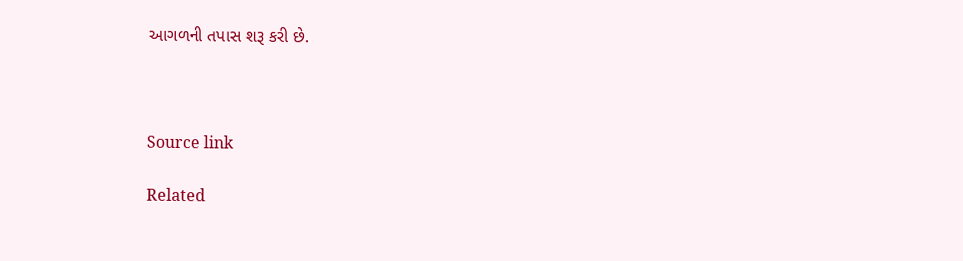આગળની તપાસ શરૂ કરી છે.



Source link

Related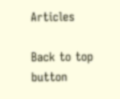Articles

Back to top button